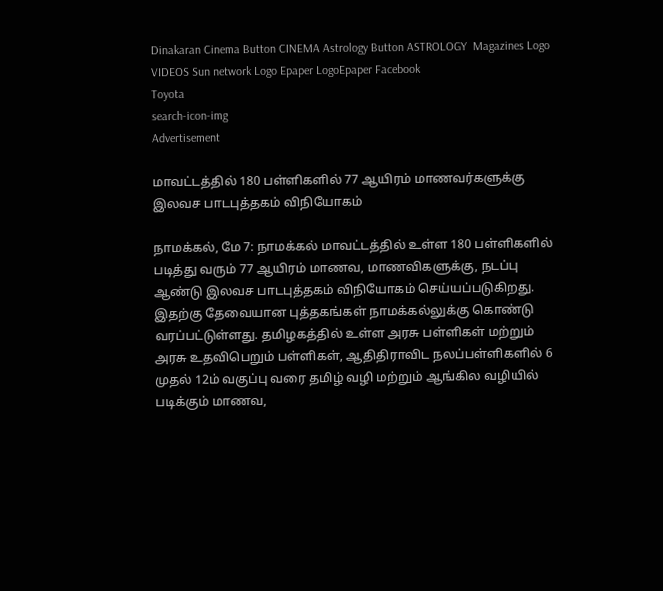Dinakaran Cinema Button CINEMA Astrology Button ASTROLOGY  Magazines Logo VIDEOS Sun network Logo Epaper LogoEpaper Facebook
Toyota
search-icon-img
Advertisement

மாவட்டத்தில் 180 பள்ளிகளில் 77 ஆயிரம் மாணவர்களுக்கு இலவச பாடபுத்தகம் விநியோகம்

நாமக்கல், மே 7: நாமக்கல் மாவட்டத்தில் உள்ள 180 பள்ளிகளில் படித்து வரும் 77 ஆயிரம் மாணவ, மாணவிகளுக்கு, நடப்பு ஆண்டு இலவச பாடபுத்தகம் விநியோகம் செய்யப்படுகிறது. இதற்கு தேவையான புத்தகங்கள் நாமக்கல்லுக்கு கொண்டு வரப்பட்டுள்ளது. தமிழகத்தில் உள்ள அரசு பள்ளிகள் மற்றும் அரசு உதவிபெறும் பள்ளிகள், ஆதிதிராவிட நலப்பள்ளிகளில் 6 முதல் 12ம் வகுப்பு வரை தமிழ் வழி மற்றும் ஆங்கில வழியில் படிக்கும் மாணவ,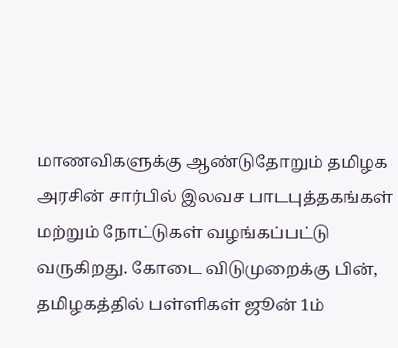மாணவிகளுக்கு ஆண்டுதோறும் தமிழக அரசின் சார்பில் இலவச பாடபுத்தகங்கள் மற்றும் நோட்டுகள் வழங்கப்பட்டு வருகிறது. கோடை விடுமுறைக்கு பின், தமிழகத்தில் பள்ளிகள் ஜூன் 1ம்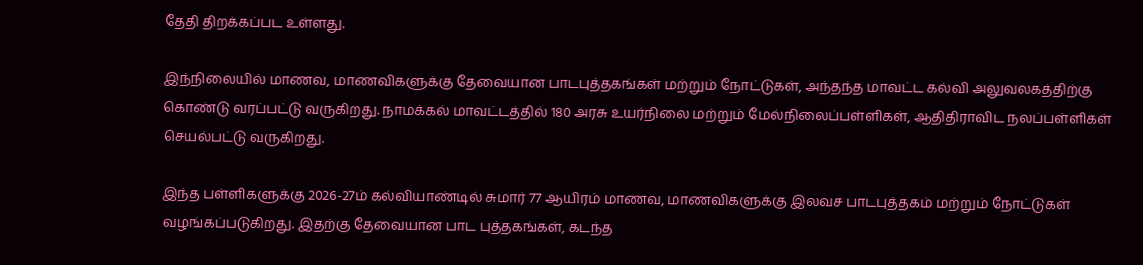தேதி திறக்கப்பட உள்ளது.

இந்நிலையில் மாணவ, மாணவிகளுக்கு தேவையான பாடபுத்தகங்கள் மற்றும் நோட்டுகள், அந்தந்த மாவட்ட கல்வி அலுவலகத்திற்கு கொண்டு வரப்பட்டு வருகிறது. நாமக்கல் மாவட்டத்தில் 180 அரசு உயர்நிலை மற்றும் மேல்நிலைப்பள்ளிகள், ஆதிதிராவிட நலப்பள்ளிகள் செயல்பட்டு வருகிறது.

இந்த பள்ளிகளுக்கு 2026-27ம் கல்வியாண்டில் சுமார் 77 ஆயிரம் மாணவ, மாணவிகளுக்கு இலவச பாடபுத்தகம் மற்றும் நோட்டுகள் வழங்கப்படுகிறது. இதற்கு தேவையான பாட புத்தகங்கள், கடந்த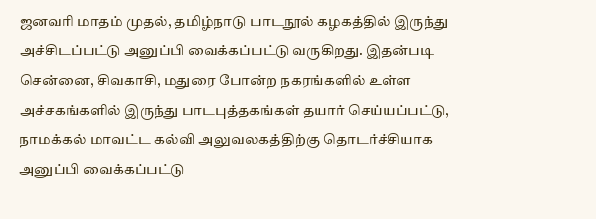ஜனவரி மாதம் முதல், தமிழ்நாடு பாடநூல் கழகத்தில் இருந்து அச்சிடப்பட்டு அனுப்பி வைக்கப்பட்டு வருகிறது. இதன்படி சென்னை, சிவகாசி, மதுரை போன்ற நகரங்களில் உள்ள அச்சகங்களில் இருந்து பாடபுத்தகங்கள் தயார் செய்யப்பட்டு, நாமக்கல் மாவட்ட கல்வி அலுவலகத்திற்கு தொடர்ச்சியாக அனுப்பி வைக்கப்பட்டு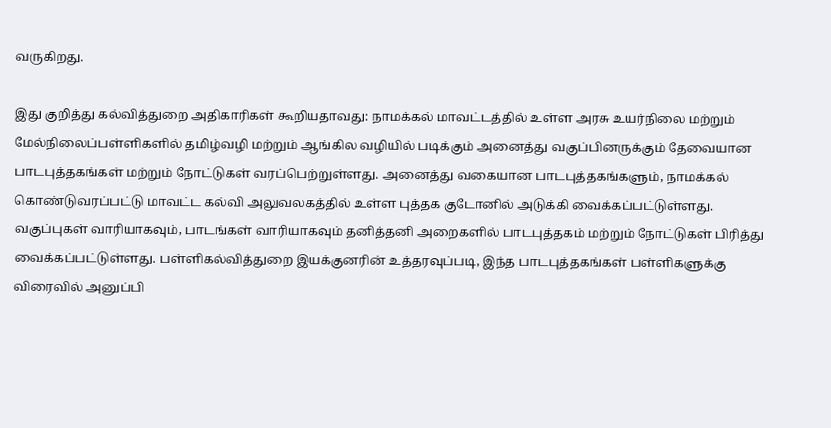வருகிறது.

இது குறித்து கல்வித்துறை அதிகாரிகள் கூறியதாவது: நாமக்கல் மாவட்டத்தில் உள்ள அரசு உயர்நிலை மற்றும் மேல்நிலைப்பள்ளிகளில் தமிழ்வழி மற்றும் ஆங்கில வழியில் படிக்கும் அனைத்து வகுப்பினருக்கும் தேவையான பாடபுத்தகங்கள் மற்றும் நோட்டுகள் வரப்பெற்றுள்ளது. அனைத்து வகையான பாடபுத்தகங்களும், நாமக்கல் கொண்டுவரப்பட்டு மாவட்ட கல்வி அலுவலகத்தில் உள்ள புத்தக குடோனில் அடுக்கி வைக்கப்பட்டுள்ளது. வகுப்புகள் வாரியாகவும், பாடங்கள் வாரியாகவும் தனித்தனி அறைகளில் பாடபுத்தகம் மற்றும் நோட்டுகள் பிரித்து வைக்கப்பட்டுள்ளது. பள்ளிகல்வித்துறை இயக்குனரின் உத்தரவுப்படி, இந்த பாடபுத்தகங்கள் பள்ளிகளுக்கு விரைவில் அனுப்பி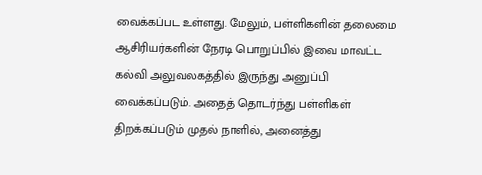வைக்கப்பட உள்ளது. மேலும், பள்ளிகளின் தலைமை ஆசிரியர்களின் நேரடி பொறுப்பில் இவை மாவட்ட கல்வி அலுவலகத்தில் இருந்து அனுப்பி வைக்கப்படும். அதைத் தொடர்ந்து பள்ளிகள் திறக்கப்படும் முதல் நாளில், அனைத்து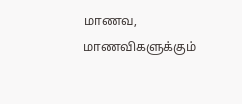மாணவ, மாணவிகளுக்கும்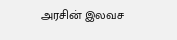அரசின் இலவச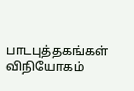பாடபுத்தகங்கள் விநியோகம்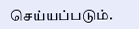செய்யப்படும்.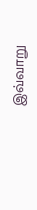இவ்வாறு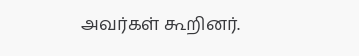அவர்கள் கூறினர்.